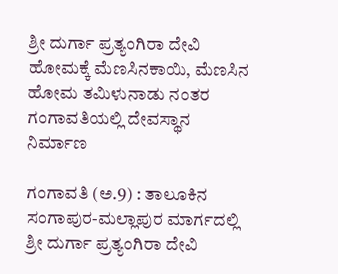ಶ್ರೀ ದುರ್ಗಾ ಪ್ರತ್ಯಂಗಿರಾ ದೇವಿ ಹೋಮಕ್ಕೆ ಮೆಣಸಿನಕಾಯಿ, ಮೆಣಸಿನ ಹೋಮ ತಮಿಳುನಾಡು ನಂತರ ಗಂಗಾವತಿಯಲ್ಲಿ ದೇವಸ್ಥಾನ ನಿರ್ಮಾಣ

ಗಂಗಾವತಿ (ಅ.9) : ತಾಲೂಕಿನ ಸಂಗಾಪುರ-ಮಲ್ಲಾಪುರ ಮಾರ್ಗದಲ್ಲಿ ಶ್ರೀ ದುರ್ಗಾ ಪ್ರತ್ಯಂಗಿರಾ ದೇವಿ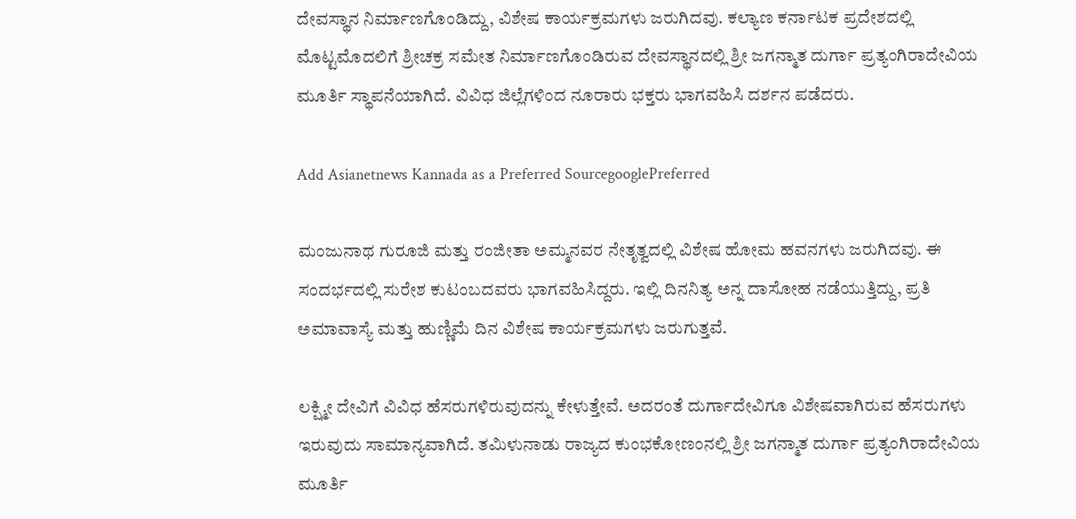ದೇವಸ್ಥಾನ ನಿರ್ಮಾಣಗೊಂಡಿದ್ದು, ವಿಶೇಷ ಕಾರ್ಯಕ್ರಮಗಳು ಜರುಗಿದವು. ಕಲ್ಯಾಣ ಕರ್ನಾಟಕ ಪ್ರದೇಶದಲ್ಲಿ ಮೊಟ್ಟಮೊದಲಿಗೆ ಶ್ರೀಚಕ್ರ ಸಮೇತ ನಿರ್ಮಾಣಗೊಂಡಿರುವ ದೇವಸ್ಥಾನದಲ್ಲಿ ಶ್ರೀ ಜಗನ್ಮಾತ ದುರ್ಗಾ ಪ್ರತ್ಯಂಗಿರಾದೇವಿಯ ಮೂರ್ತಿ ಸ್ಥಾಪನೆಯಾಗಿದೆ. ವಿವಿಧ ಜಿಲ್ಲೆಗಳಿಂದ ನೂರಾರು ಭಕ್ತರು ಭಾಗವಹಿಸಿ ದರ್ಶನ ಪಡೆದರು.

Add Asianetnews Kannada as a Preferred SourcegooglePreferred

ಮಂಜುನಾಥ ಗುರೂಜಿ ಮತ್ತು ರಂಜೀತಾ ಅಮ್ಮನವರ ನೇತೃತ್ವದಲ್ಲಿ ವಿಶೇಷ ಹೋಮ ಹವನಗಳು ಜರುಗಿದವು. ಈ ಸಂದರ್ಭದಲ್ಲಿ ಸುರೇಶ ಕುಟಂಬದವರು ಭಾಗವಹಿಸಿದ್ದರು. ಇಲ್ಲಿ ದಿನನಿತ್ಯ ಅನ್ನ ದಾಸೋಹ ನಡೆಯುತ್ತಿದ್ದು, ಪ್ರತಿ ಅಮಾವಾಸ್ಯೆ ಮತ್ತು ಹುಣ್ಣಿಮೆ ದಿನ ವಿಶೇಷ ಕಾರ್ಯಕ್ರಮಗಳು ಜರುಗುತ್ತವೆ.

ಲಕ್ಷ್ಮೀ ದೇವಿಗೆ ವಿವಿಧ ಹೆಸರುಗಳಿರುವುದನ್ನು ಕೇಳುತ್ತೇವೆ. ಅದರಂತೆ ದುರ್ಗಾದೇವಿಗೂ ವಿಶೇಷವಾಗಿರುವ ಹೆಸರುಗಳು ಇರುವುದು ಸಾಮಾನ್ಯವಾಗಿದೆ. ತಮಿಳುನಾಡು ರಾಜ್ಯದ ಕುಂಭಕೋಣಂನಲ್ಲಿ ಶ್ರೀ ಜಗನ್ಮಾತ ದುರ್ಗಾ ಪ್ರತ್ಯಂಗಿರಾದೇವಿಯ ಮೂರ್ತಿ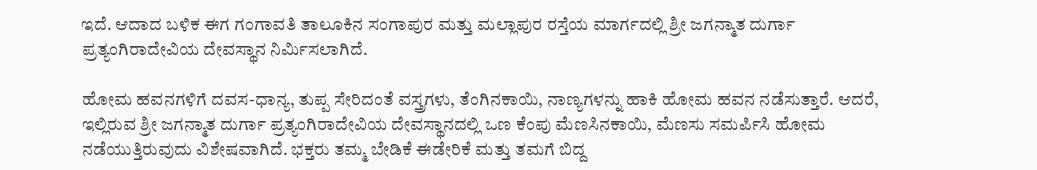ಇದೆ. ಆದಾದ ಬಳಿಕ ಈಗ ಗಂಗಾವತಿ ತಾಲೂಕಿನ ಸಂಗಾಪುರ ಮತ್ತು ಮಲ್ಲಾಪುರ ರಸ್ತೆಯ ಮಾರ್ಗದಲ್ಲಿ ಶ್ರೀ ಜಗನ್ಮಾತ ದುರ್ಗಾ ಪ್ರತ್ಯಂಗಿರಾದೇವಿಯ ದೇವಸ್ಥಾನ ನಿರ್ಮಿಸಲಾಗಿದೆ.

ಹೋಮ ಹವನಗಳಿಗೆ ದವಸ-ಧಾನ್ಯ, ತುಪ್ಪ ಸೇರಿದಂತೆ ವಸ್ತ್ರಗಳು, ತೆಂಗಿನಕಾಯಿ, ನಾಣ್ಯಗಳನ್ನು ಹಾಕಿ ಹೋಮ ಹವನ ನಡೆಸುತ್ತಾರೆ. ಆದರೆ, ಇಲ್ಲಿರುವ ಶ್ರೀ ಜಗನ್ಮಾತ ದುರ್ಗಾ ಪ್ರತ್ಯಂಗಿರಾದೇವಿಯ ದೇವಸ್ಥಾನದಲ್ಲಿ ಒಣ ಕೆಂಪು ಮೆಣಸಿನಕಾಯಿ, ಮೆಣಸು ಸಮರ್ಪಿಸಿ ಹೋಮ ನಡೆಯುತ್ತಿರುವುದು ವಿಶೇಷವಾಗಿದೆ. ಭಕ್ತರು ತಮ್ಮ ಬೇಡಿಕೆ ಈಡೇರಿಕೆ ಮತ್ತು ತಮಗೆ ಬಿದ್ದ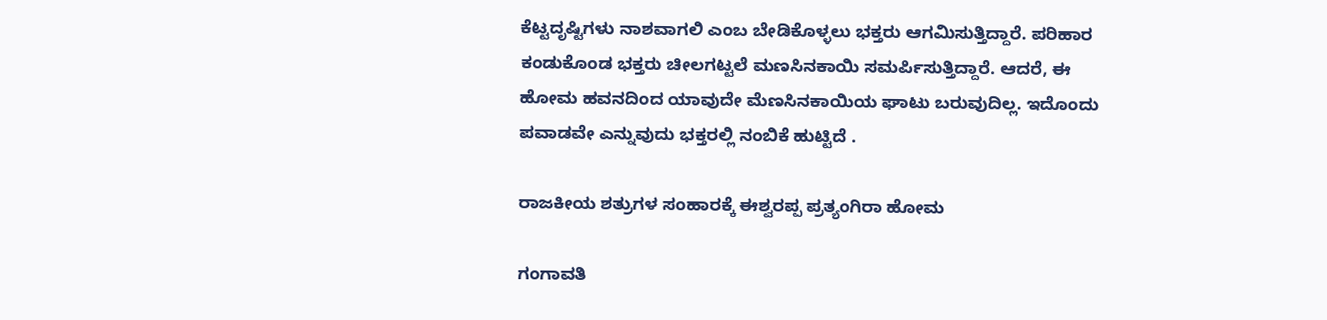ಕೆಟ್ಟದೃಷ್ಟಿಗಳು ನಾಶವಾಗಲಿ ಎಂಬ ಬೇಡಿಕೊಳ್ಳಲು ಭಕ್ತರು ಆಗಮಿಸುತ್ತಿದ್ದಾರೆ. ಪರಿಹಾರ ಕಂಡುಕೊಂಡ ಭಕ್ತರು ಚೀಲಗಟ್ಟಲೆ ಮಣಸಿನಕಾಯಿ ಸಮರ್ಪಿಸುತ್ತಿದ್ದಾರೆ. ಆದರೆ, ಈ ಹೋಮ ಹವನದಿಂದ ಯಾವುದೇ ಮೆಣಸಿನಕಾಯಿಯ ಘಾಟು ಬರುವುದಿಲ್ಲ. ಇದೊಂದು ಪವಾಡವೇ ಎನ್ನುವುದು ಭಕ್ತರಲ್ಲಿ ನಂಬಿಕೆ ಹುಟ್ಟಿದೆ .

ರಾಜಕೀಯ ಶತ್ರುಗಳ ಸಂಹಾರಕ್ಕೆ ಈಶ್ವರಪ್ಪ ಪ್ರತ್ಯಂಗಿರಾ ಹೋಮ

ಗಂಗಾವತಿ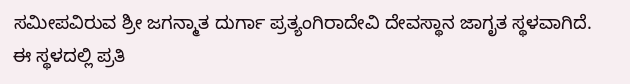ಸಮೀಪವಿರುವ ಶ್ರೀ ಜಗನ್ಮಾತ ದುರ್ಗಾ ಪ್ರತ್ಯಂಗಿರಾದೇವಿ ದೇವಸ್ಥಾನ ಜಾಗೃತ ಸ್ಥಳವಾಗಿದೆ. ಈ ಸ್ಥಳದಲ್ಲಿ ಪ್ರತಿ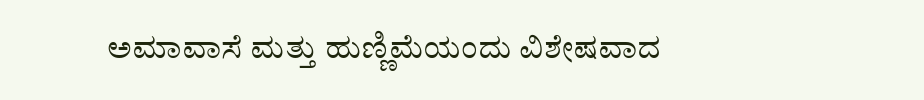ಅಮಾವಾಸೆ ಮತ್ತು ಹುಣ್ಣಿಮೆಯಂದು ವಿಶೇಷವಾದ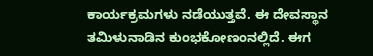ಕಾರ್ಯಕ್ರಮಗಳು ನಡೆಯುತ್ತವೆ. ಈ ದೇವಸ್ಥಾನ ತಮಿಳುನಾಡಿನ ಕುಂಭಕೋಣಂನಲ್ಲಿದೆ. ಈಗ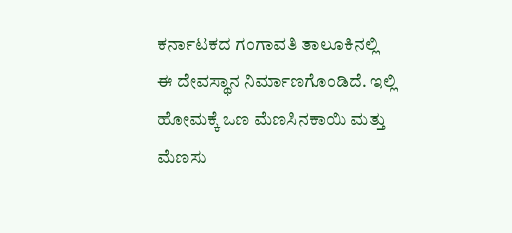ಕರ್ನಾಟಕದ ಗಂಗಾವತಿ ತಾಲೂಕಿನಲ್ಲಿ ಈ ದೇವಸ್ಥಾನ ನಿರ್ಮಾಣಗೊಂಡಿದೆ. ಇಲ್ಲಿ ಹೋಮಕ್ಕೆ ಒಣ ಮೆಣಸಿನಕಾಯಿ ಮತ್ತು ಮೆಣಸು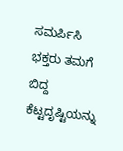ಸಮರ್ಪಿಸಿ ಭಕ್ತರು ತಮಗೆ ಬಿದ್ದ ಕೆಟ್ಟದೃಷ್ಟಿಯನ್ನು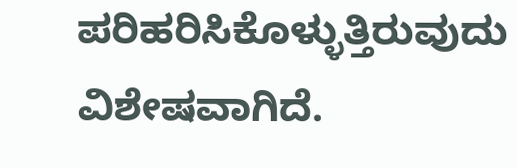ಪರಿಹರಿಸಿಕೊಳ್ಳುತ್ತಿರುವುದು ವಿಶೇಷವಾಗಿದೆ.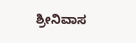ಶ್ರೀನಿವಾಸ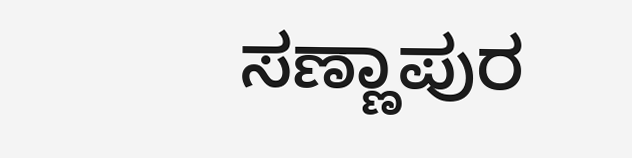ಸಣ್ಣಾಪುರ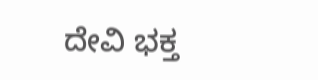ದೇವಿ ಭಕ್ತ